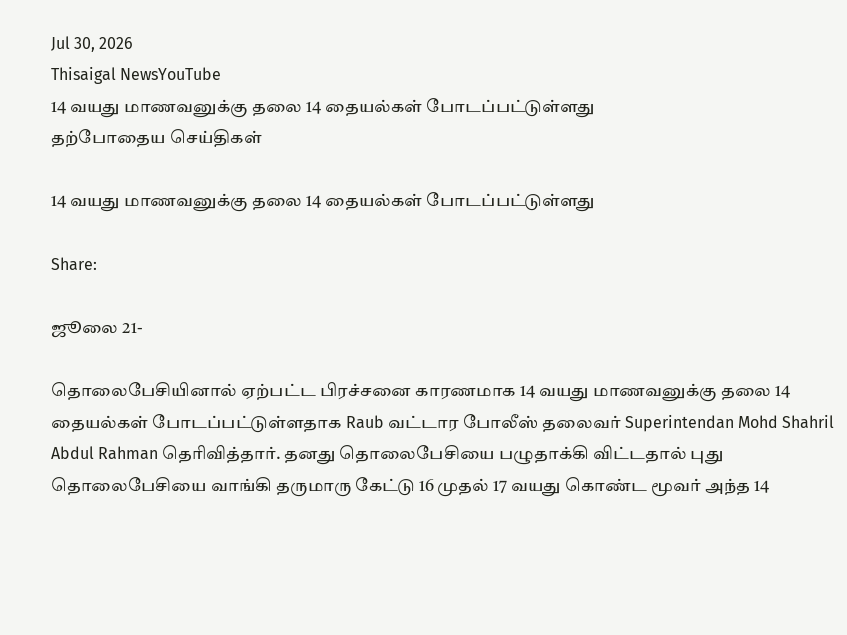Jul 30, 2026
Thisaigal NewsYouTube
14 வயது மாணவனுக்கு தலை 14 தையல்கள் போடப்பட்டுள்ளது
தற்போதைய செய்திகள்

14 வயது மாணவனுக்கு தலை 14 தையல்கள் போடப்பட்டுள்ளது

Share:

ஜூலை 21-

தொலைபேசியினால் ஏற்பட்ட பிரச்சனை காரணமாக 14 வயது மாணவனுக்கு தலை 14 தையல்கள் போடப்பட்டுள்ளதாக Raub வட்டார போலீஸ் தலைவர் Superintendan Mohd Shahril Abdul Rahman தெரிவித்தார். தனது தொலைபேசியை பழுதாக்கி விட்டதால் புது தொலைபேசியை வாங்கி தருமாரு கேட்டு 16 முதல் 17 வயது கொண்ட மூவர் அந்த 14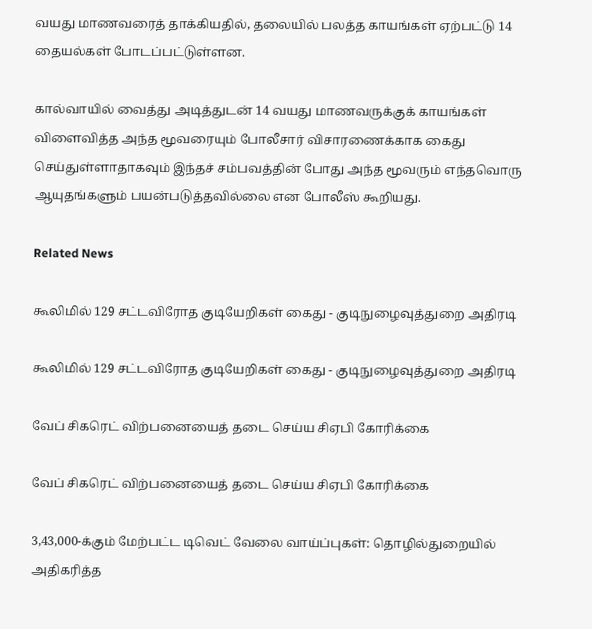வயது மாணவரைத் தாக்கியதில், தலையில் பலத்த காயங்கள் ஏற்பட்டு 14 தையல்கள் போடப்பட்டுள்ளன.

கால்வாயில் வைத்து அடித்துடன் 14 வயது மாணவருக்குக் காயங்கள் விளைவித்த அந்த மூவரையும் போலீசார் விசாரணைக்காக கைது செய்துள்ளாதாகவும் இந்தச் சம்பவத்தின் போது அந்த மூவரும் எந்தவொரு ஆயுதங்களும் பயன்படுத்தவில்லை என போலீஸ் கூறியது.

Related News

கூலிமில் 129 சட்டவிரோத குடியேறிகள் கைது - குடிநுழைவுத்துறை அதிரடி

கூலிமில் 129 சட்டவிரோத குடியேறிகள் கைது - குடிநுழைவுத்துறை அதிரடி

வேப் சிகரெட் விற்பனையைத் தடை செய்ய சிஏபி கோரிக்கை

வேப் சிகரெட் விற்பனையைத் தடை செய்ய சிஏபி கோரிக்கை

3,43,000-க்கும் மேற்பட்ட டிவெட் வேலை வாய்ப்புகள்: தொழில்துறையில் அதிகரித்த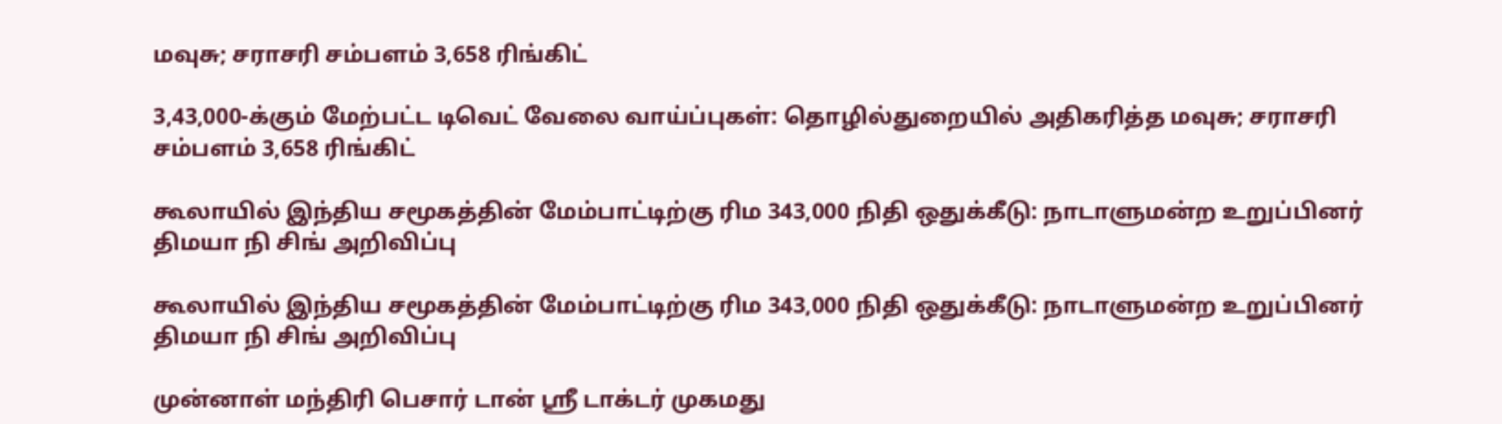மவுசு; சராசரி சம்பளம் 3,658 ரிங்கிட்

3,43,000-க்கும் மேற்பட்ட டிவெட் வேலை வாய்ப்புகள்: தொழில்துறையில் அதிகரித்த மவுசு; சராசரி சம்பளம் 3,658 ரிங்கிட்

கூலாயில் இந்திய சமூகத்தின் மேம்பாட்டிற்கு ரிம 343,000 நிதி ஒதுக்கீடு: நாடாளுமன்ற உறுப்பினர் திமயா நி சிங் அறிவிப்பு

கூலாயில் இந்திய சமூகத்தின் மேம்பாட்டிற்கு ரிம 343,000 நிதி ஒதுக்கீடு: நாடாளுமன்ற உறுப்பினர் திமயா நி சிங் அறிவிப்பு

முன்னாள் மந்திரி பெசார் டான் ஸ்ரீ டாக்டர் முகமது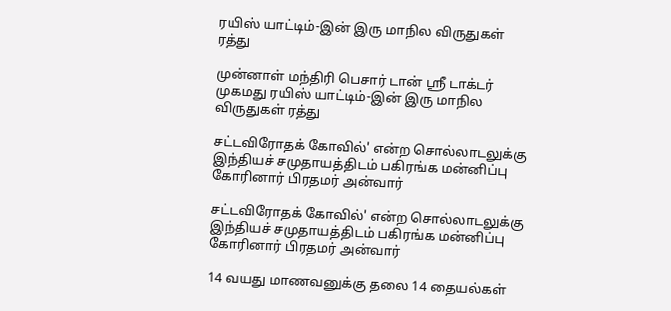ரயிஸ் யாட்டிம்-இன் இரு மாநில விருதுகள் ரத்து

முன்னாள் மந்திரி பெசார் டான் ஸ்ரீ டாக்டர் முகமது ரயிஸ் யாட்டிம்-இன் இரு மாநில விருதுகள் ரத்து

சட்டவிரோதக் கோவில்' என்ற சொல்லாடலுக்கு இந்தியச் சமுதாயத்திடம் பகிரங்க மன்னிப்பு கோரினார் பிரதமர் அன்வார்

சட்டவிரோதக் கோவில்' என்ற சொல்லாடலுக்கு இந்தியச் சமுதாயத்திடம் பகிரங்க மன்னிப்பு கோரினார் பிரதமர் அன்வார்

14 வயது மாணவனுக்கு தலை 14 தையல்கள்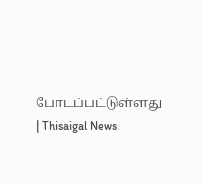போடப்பட்டுள்ளது | Thisaigal News